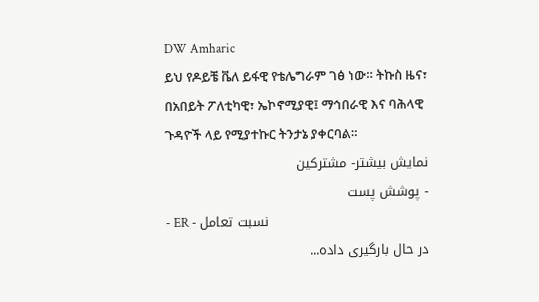DW Amharic
ይህ የዶይቼ ቬለ ይፋዊ የቴሌግራም ገፅ ነው። ትኩስ ዜና፣ በአበይት ፖለቲካዊ፣ ኤኮኖሚያዊ፤ ማኅበራዊ እና ባሕላዊ ጉዳዮች ላይ የሚያተኩር ትንታኔ ያቀርባል።
نمایش بیشتر- مشترکین
- پوشش پست
- ER - نسبت تعامل
در حال بارگیری داده...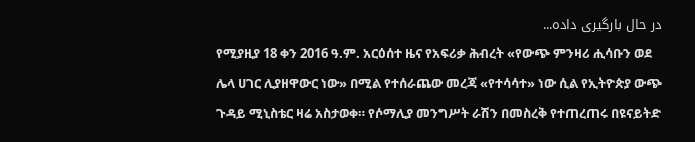در حال بارگیری داده...
የሚያዚያ 18 ቀን 2016 ዓ.ም. አርዕሰተ ዜና የአፍሪቃ ሕብረት «የውጭ ምንዛሪ ሒሳቡን ወደ ሌላ ሀገር ሊያዘዋውር ነው» በሚል የተሰራጨው መረጃ «የተሳሳተ» ነው ሲል የኢትዮጵያ ውጭ ጉዳይ ሚኒስቴር ዛሬ አስታወቀ። የሶማሊያ መንግሥት ራሽን በመስረቅ የተጠረጠሩ በዩናይትድ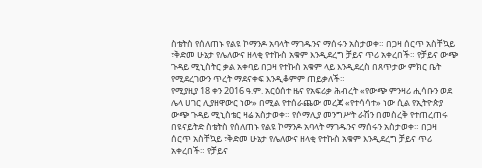ስቴትስ የሰለጠኑ የልዩ ኮማንዶ አባላት ማገዱንና ማሰሩን አስታወቀ። በጋዛ ሰርጥ አስቸኳይ ፣ቅድመ ሁኔታ የሌለውና ዘላቂ የተኩስ አቁም እንዲደረግ ቻይና ጥሪ አቀረበች። የቻይና ውጭ ጉዳይ ሚኒስትር ቃል አቀባይ በጋዛ የተኩስ አቁም ላይ እንዲደረስ በጸጥታው ምክር ቤት የሚደረገውን ጥረት ማደናቀፍ እንዲቆምም ጠይቃለች።
የሚያዚያ 18 ቀን 2016 ዓ.ም. አርዕሰተ ዜና የአፍሪቃ ሕብረት «የውጭ ምንዛሪ ሒሳቡን ወደ ሌላ ሀገር ሊያዘዋውር ነው» በሚል የተሰራጨው መረጃ «የተሳሳተ» ነው ሲል የኢትዮጵያ ውጭ ጉዳይ ሚኒስቴር ዛሬ አስታወቀ። የሶማሊያ መንግሥት ራሽን በመስረቅ የተጠረጠሩ በዩናይትድ ስቴትስ የሰለጠኑ የልዩ ኮማንዶ አባላት ማገዱንና ማሰሩን አስታወቀ። በጋዛ ሰርጥ አስቸኳይ ፣ቅድመ ሁኔታ የሌለውና ዘላቂ የተኩስ አቁም እንዲደረግ ቻይና ጥሪ አቀረበች። የቻይና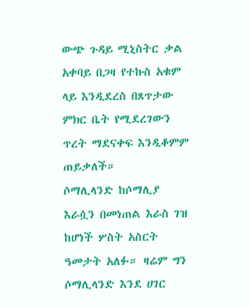ውጭ ጉዳይ ሚኒስትር ቃል አቀባይ በጋዛ የተኩስ አቁም ላይ እንዲደረስ በጸጥታው ምክር ቤት የሚደረገውን ጥረት ማደናቀፍ እንዲቆምም ጠይቃለች።
ሶማሊላንድ ከሶማሊያ እራሷን በመነጠል እራስ ገዝ ከሆነች ሦስት አስርት ዓመታት አለፉ። ዛሬም ግን ሶማሊላንድ እንደ ሀገር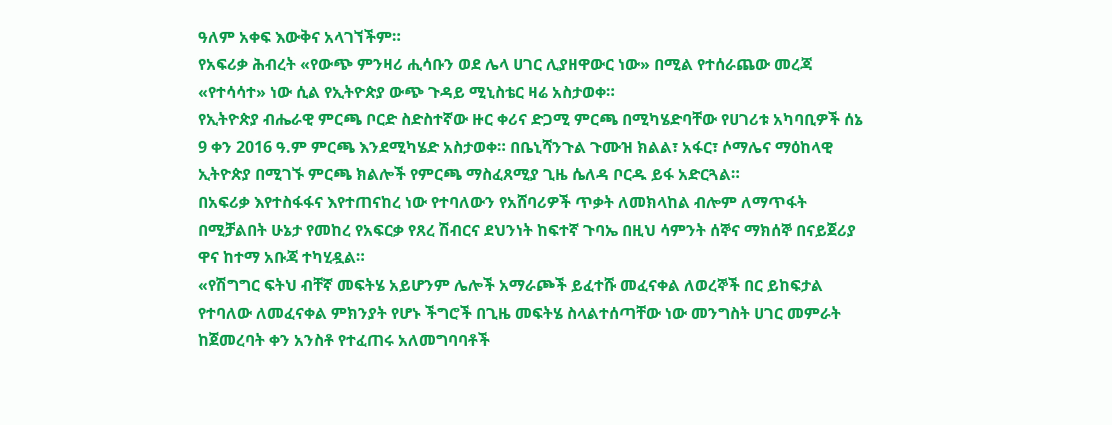ዓለም አቀፍ እውቅና አላገኘችም።
የአፍሪቃ ሕብረት «የውጭ ምንዛሪ ሒሳቡን ወደ ሌላ ሀገር ሊያዘዋውር ነው» በሚል የተሰራጨው መረጃ «የተሳሳተ» ነው ሲል የኢትዮጵያ ውጭ ጉዳይ ሚኒስቴር ዛሬ አስታወቀ።
የኢትዮጵያ ብሔራዊ ምርጫ ቦርድ ስድስተኛው ዙር ቀሪና ድጋሚ ምርጫ በሚካሄድባቸው የሀገሪቱ አካባቢዎች ሰኔ 9 ቀን 2016 ዓ.ም ምርጫ እንደሚካሄድ አስታወቀ። በቤኒሻንጉል ጉሙዝ ክልል፣ አፋር፣ ሶማሌና ማዕከላዊ ኢትዮጵያ በሚገኙ ምርጫ ክልሎች የምርጫ ማስፈጸሚያ ጊዜ ሴለዳ ቦርዱ ይፋ አድርጓል።
በአፍሪቃ እየተስፋፋና እየተጠናከረ ነው የተባለውን የአሸባሪዎች ጥቃት ለመክላከል ብሎም ለማጥፋት በሚቻልበት ሁኔታ የመከረ የአፍርቃ የጸረ ሽብርና ደህንነት ከፍተኛ ጉባኤ በዚህ ሳምንት ሰኞና ማክሰኞ በናይጀሪያ ዋና ከተማ አቡጃ ተካሂዷል።
«የሽግግር ፍትህ ብቸኛ መፍትሄ አይሆንም ሌሎች አማራጮች ይፈተሹ መፈናቀል ለወረኞች በር ይከፍታል የተባለው ለመፈናቀል ምክንያት የሆኑ ችግሮች በጊዜ መፍትሄ ስላልተሰጣቸው ነው መንግስት ሀገር መምራት ከጀመረባት ቀን አንስቶ የተፈጠሩ አለመግባባቶች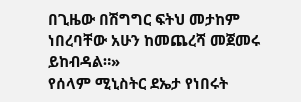በጊዜው በሽግግር ፍትህ መታከም ነበረባቸው አሁን ከመጨረሻ መጀመሩ ይከብዳል።»
የሰላም ሚኒስትር ደኤታ የነበሩት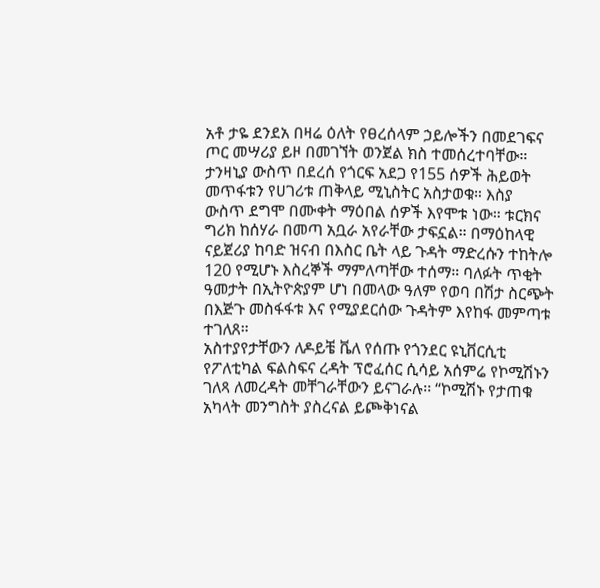አቶ ታዬ ደንደአ በዛሬ ዕለት የፀረሰላም ኃይሎችን በመደገፍና ጦር መሣሪያ ይዞ በመገኘት ወንጀል ክስ ተመሰረተባቸው። ታንዛኒያ ውስጥ በደረሰ የጎርፍ አደጋ የ155 ሰዎች ሕይወት መጥፋቱን የሀገሪቱ ጠቅላይ ሚኒስትር አስታወቁ። እስያ ውስጥ ደግሞ በሙቀት ማዕበል ሰዎች እየሞቱ ነው። ቱርክና ግሪክ ከሰሃራ በመጣ አቧራ አየራቸው ታፍኗል። በማዕከላዊ ናይጀሪያ ከባድ ዝናብ በእስር ቤት ላይ ጉዳት ማድረሱን ተከትሎ 120 የሚሆኑ እስረኞች ማምለጣቸው ተሰማ። ባለፉት ጥቂት ዓመታት በኢትዮጵያም ሆነ በመላው ዓለም የወባ በሽታ ስርጭት በእጅጉ መስፋፋቱ እና የሚያደርሰው ጉዳትም እየከፋ መምጣቱ ተገለጸ።
አስተያየታቸውን ለዶይቼ ቬለ የሰጡ የጎንደር ዩኒቨርሲቲ የፖለቲካል ፍልስፍና ረዳት ፕሮፈሰር ሲሳይ አሰምሬ የኮሚሽኑን ገለጻ ለመረዳት መቸገራቸውን ይናገራሉ፡፡ “ኮሚሽኑ የታጠቁ አካላት መንግስት ያስረናል ይጮቅነናል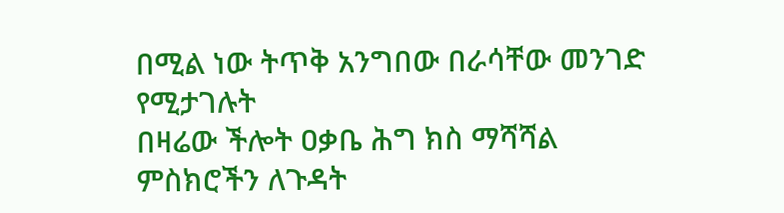በሚል ነው ትጥቅ አንግበው በራሳቸው መንገድ የሚታገሉት
በዛሬው ችሎት ዐቃቤ ሕግ ክስ ማሻሻል ምስክሮችን ለጉዳት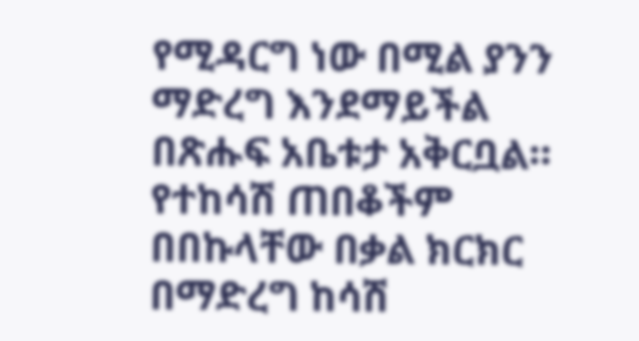የሚዳርግ ነው በሚል ያንን ማድረግ እንደማይችል በጽሑፍ አቤቱታ አቅርቧል። የተከሳሽ ጠበቆችም በበኩላቸው በቃል ክርክር በማድረግ ከሳሽ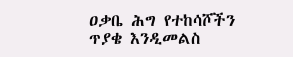ዐቃቤ ሕግ የተከሳሾችን ጥያቄ እንዲመልስ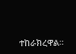ተከራክረዋል።